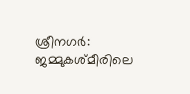ശ്രീനഗർ: ജമ്മുകശ്മീരിലെ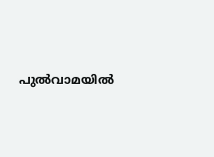പുൽവാമയിൽ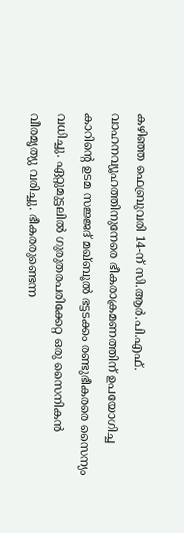കഴിഞ്ഞ ഫെബ്രുവരി 14-ന് സി.ആർ.പി.എഫ്. വാഹനവ്യൂഹത്തിനുനേരെ ഭീകരാക്രമണത്തിന് ഉപയോഗിച്ച കാറിന്റെ ഉടമ സജ്ജദ് മഖ്ബൂൽ ഭട്ടടക്കം രണ്ടുഭീകരരെ സൈന്യം വധിച്ചു. ഏറ്റുമുട്ടലിൽ ഗുരുതരപരിക്കേറ്റ ഒരു സൈനികൻ വീരമൃത്യു വരിച്ചു. ഭീകരരുണ്ടെന്ന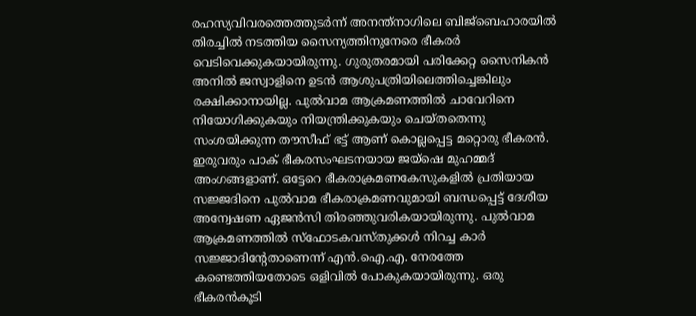രഹസ്യവിവരത്തെത്തുടർന്ന് അനന്ത്നാഗിലെ ബിജ്ബെഹാരയിൽ തിരച്ചിൽ നടത്തിയ സൈന്യത്തിനുനേരെ ഭീകരർ വെടിവെക്കുകയായിരുന്നു. ഗുരുതരമായി പരിക്കേറ്റ സൈനികൻ അനിൽ ജസ്വാളിനെ ഉടൻ ആശുപത്രിയിലെത്തിച്ചെങ്കിലും രക്ഷിക്കാനായില്ല. പുൽവാമ ആക്രമണത്തിൽ ചാവേറിനെ നിയോഗിക്കുകയും നിയന്ത്രിക്കുകയും ചെയ്തതെന്നു സംശയിക്കുന്ന തൗസീഫ് ഭട്ട് ആണ് കൊല്ലപ്പെട്ട മറ്റൊരു ഭീകരൻ. ഇരുവരും പാക് ഭീകരസംഘടനയായ ജയ്ഷെ മുഹമ്മദ് അംഗങ്ങളാണ്. ഒട്ടേറെ ഭീകരാക്രമണകേസുകളിൽ പ്രതിയായ സജ്ജദിനെ പുൽവാമ ഭീകരാക്രമണവുമായി ബന്ധപ്പെട്ട് ദേശീയ അന്വേഷണ ഏജൻസി തിരഞ്ഞുവരികയായിരുന്നു. പുൽവാമ ആക്രമണത്തിൽ സ്ഫോടകവസ്തുക്കൾ നിറച്ച കാർ സജ്ജാദിന്റേതാണെന്ന് എൻ.ഐ.എ. നേരത്തേ കണ്ടെത്തിയതോടെ ഒളിവിൽ പോകുകയായിരുന്നു. ഒരു ഭീകരൻകൂടി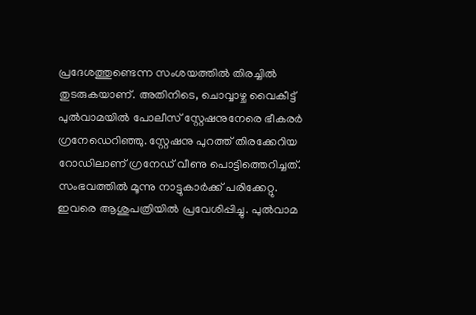പ്രദേശത്തുണ്ടെന്ന സംശയത്തിൽ തിരച്ചിൽ തുടരുകയാണ്. അതിനിടെ, ചൊവ്വാഴ്ച വൈകീട്ട് പുൽവാമയിൽ പോലീസ് സ്റ്റേഷനുനേരെ ഭീകരർ ഗ്രനേഡെറിഞ്ഞു. സ്റ്റേഷനു പുറത്ത് തിരക്കേറിയ റോഡിലാണ് ഗ്രനേഡ് വീണു പൊട്ടിത്തെറിച്ചത്. സംഭവത്തിൽ മൂന്നു നാട്ടുകാർക്ക് പരിക്കേറ്റു. ഇവരെ ആശുപത്രിയിൽ പ്രവേശിപ്പിച്ചു. പുൽവാമ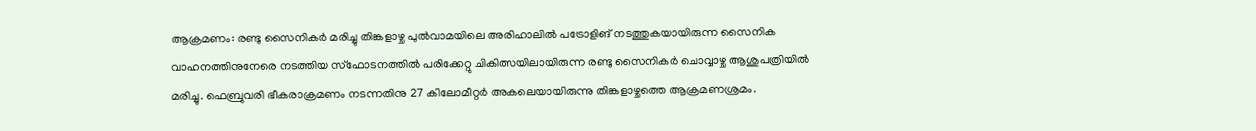ആക്രമണം: രണ്ടു സൈനികർ മരിച്ചു തിങ്കളാഴ്ച പുൽവാമയിലെ അരിഹാലിൽ പട്രോളിങ് നടത്തുകയായിരുന്ന സൈനിക വാഹനത്തിനുനേരെ നടത്തിയ സ്ഫോടനത്തിൽ പരിക്കേറ്റു ചികിത്സയിലായിരുന്ന രണ്ടു സൈനികർ ചൊവ്വാഴ്ച ആശുപത്രിയിൽ മരിച്ചു. ഫെബ്രുവരി ഭീകരാക്രമണം നടന്നതിനു 27 കിലോമീറ്റർ അകലെയായിരുന്നു തിങ്കളാഴ്ചത്തെ ആക്രമണശ്രമം.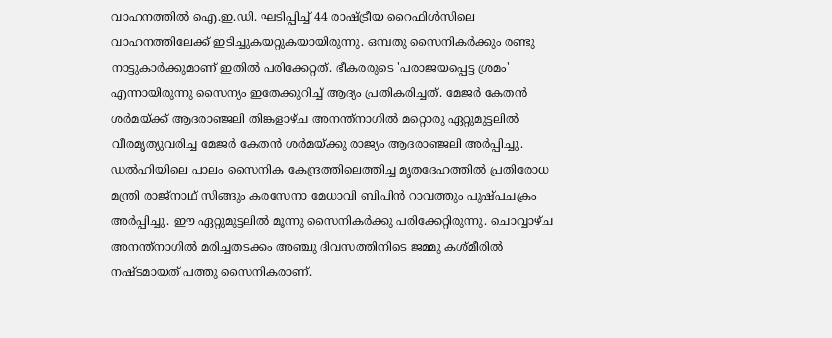വാഹനത്തിൽ ഐ.ഇ.ഡി. ഘടിപ്പിച്ച് 44 രാഷ്ട്രീയ റൈഫിൾസിലെ വാഹനത്തിലേക്ക് ഇടിച്ചുകയറ്റുകയായിരുന്നു. ഒമ്പതു സൈനികർക്കും രണ്ടു നാട്ടുകാർക്കുമാണ് ഇതിൽ പരിക്കേറ്റത്. ഭീകരരുടെ 'പരാജയപ്പെട്ട ശ്രമം' എന്നായിരുന്നു സൈന്യം ഇതേക്കുറിച്ച് ആദ്യം പ്രതികരിച്ചത്. മേജർ കേതൻ ശർമയ്ക്ക് ആദരാഞ്ജലി തിങ്കളാഴ്ച അനന്ത്നാഗിൽ മറ്റൊരു ഏറ്റുമുട്ടലിൽ വീരമൃത്യുവരിച്ച മേജർ കേതൻ ശർമയ്ക്കു രാജ്യം ആദരാഞ്ജലി അർപ്പിച്ചു. ഡൽഹിയിലെ പാലം സൈനിക കേന്ദ്രത്തിലെത്തിച്ച മൃതദേഹത്തിൽ പ്രതിരോധ മന്ത്രി രാജ്നാഥ് സിങ്ങും കരസേനാ മേധാവി ബിപിൻ റാവത്തും പുഷ്പചക്രം അർപ്പിച്ചു. ഈ ഏറ്റുമുട്ടലിൽ മൂന്നു സൈനികർക്കു പരിക്കേറ്റിരുന്നു. ചൊവ്വാഴ്ച അനന്ത്നാഗിൽ മരിച്ചതടക്കം അഞ്ചു ദിവസത്തിനിടെ ജമ്മു കശ്മീരിൽ നഷ്ടമായത് പത്തു സൈനികരാണ്.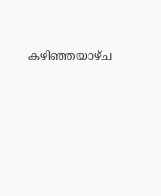കഴിഞ്ഞയാഴ്ച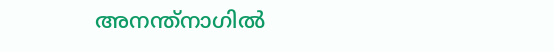അനന്ത്നാഗിൽ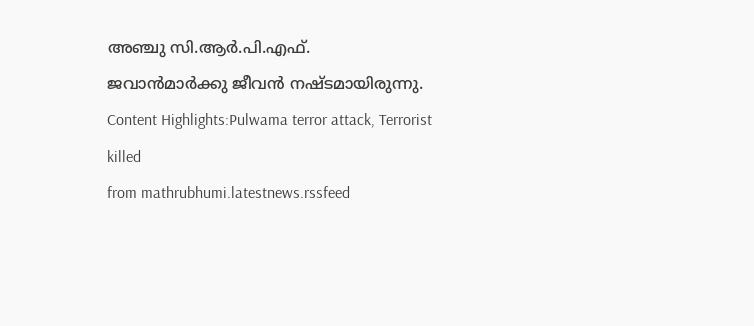അഞ്ചു സി.ആർ.പി.എഫ്. ജവാൻമാർക്കു ജീവൻ നഷ്ടമായിരുന്നു. Content Highlights:Pulwama terror attack, Terrorist killed
from mathrubhumi.latestnews.rssfeed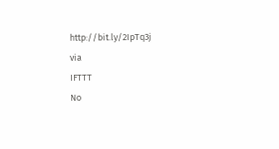http://bit.ly/2IpTq3j
via
IFTTT
No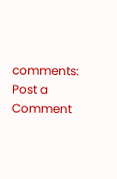comments:
Post a Comment